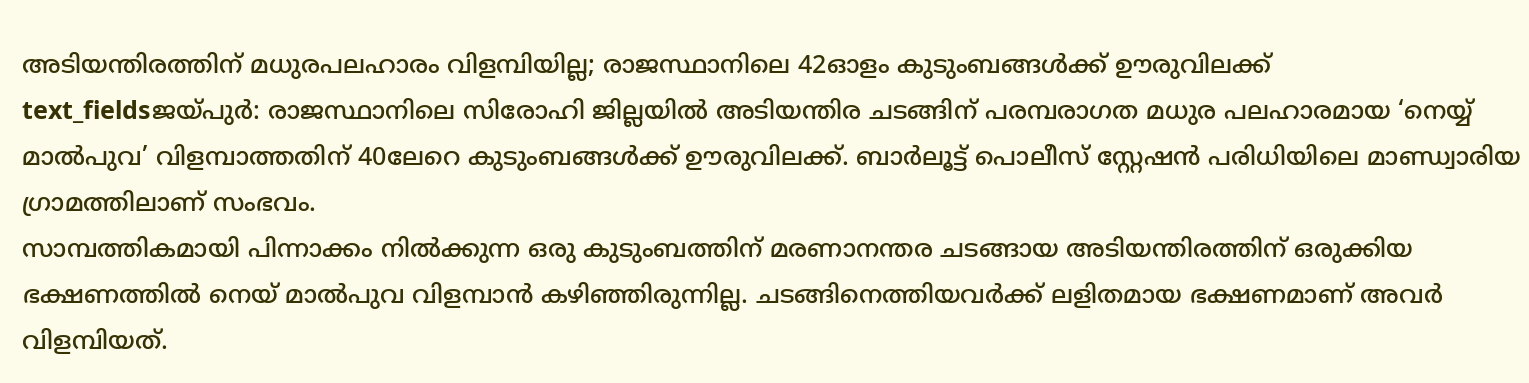അടിയന്തിരത്തിന് മധുരപലഹാരം വിളമ്പിയില്ല; രാജസ്ഥാനിലെ 42ഓളം കുടുംബങ്ങൾക്ക് ഊരുവിലക്ക്
text_fieldsജയ്പുർ: രാജസ്ഥാനിലെ സിരോഹി ജില്ലയിൽ അടിയന്തിര ചടങ്ങിന് പരമ്പരാഗത മധുര പലഹാരമായ ‘നെയ്യ് മാൽപുവ’ വിളമ്പാത്തതിന് 40ലേറെ കുടുംബങ്ങൾക്ക് ഊരുവിലക്ക്. ബാർലൂട്ട് പൊലീസ് സ്റ്റേഷൻ പരിധിയിലെ മാണ്ഡ്വാരിയ ഗ്രാമത്തിലാണ് സംഭവം.
സാമ്പത്തികമായി പിന്നാക്കം നിൽക്കുന്ന ഒരു കുടുംബത്തിന് മരണാനന്തര ചടങ്ങായ അടിയന്തിരത്തിന് ഒരുക്കിയ ഭക്ഷണത്തിൽ നെയ് മാൽപുവ വിളമ്പാൻ കഴിഞ്ഞിരുന്നില്ല. ചടങ്ങിനെത്തിയവർക്ക് ലളിതമായ ഭക്ഷണമാണ് അവർ വിളമ്പിയത്.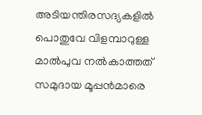അടിയന്തിരസദ്യകളിൽ പൊതുവേ വിളമ്പാറുള്ള മാൽപുവ നൽകാത്തത് സമുദായ മൂപ്പൻമാരെ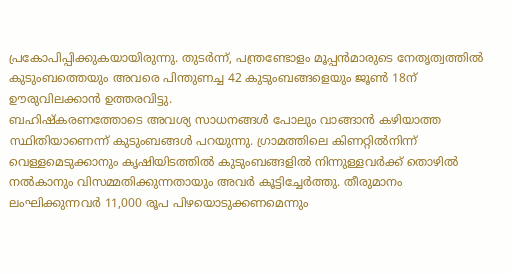പ്രകോപിപ്പിക്കുകയായിരുന്നു. തുടർന്ന്, പന്ത്രണ്ടോളം മൂപ്പൻമാരുടെ നേതൃത്വത്തിൽ കുടുംബത്തെയും അവരെ പിന്തുണച്ച 42 കുടുംബങ്ങളെയും ജൂൺ 18ന് ഊരുവിലക്കാൻ ഉത്തരവിട്ടു.
ബഹിഷ്കരണത്തോടെ അവശ്യ സാധനങ്ങൾ പോലും വാങ്ങാൻ കഴിയാത്ത സ്ഥിതിയാണെന്ന് കുടുംബങ്ങൾ പറയുന്നു. ഗ്രാമത്തിലെ കിണറ്റിൽനിന്ന് വെള്ളമെടുക്കാനും കൃഷിയിടത്തിൽ കുടുംബങ്ങളിൽ നിന്നുള്ളവർക്ക് തൊഴിൽ നൽകാനും വിസമ്മതിക്കുന്നതായും അവർ കൂട്ടിച്ചേർത്തു. തീരുമാനം ലംഘിക്കുന്നവർ 11,000 രൂപ പിഴയൊടുക്കണമെന്നും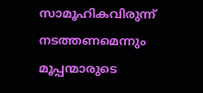സാമൂഹികവിരുന്ന് നടത്തണമെന്നും മൂപ്പന്മാരുടെ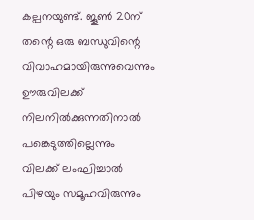കല്പനയുണ്ട്. ജൂൺ 20ന് തന്റെ ഒരു ബന്ധുവിന്റെ വിവാഹമായിരുന്നുവെന്നും ഊരുവിലക്ക് നിലനിൽക്കുന്നതിനാൽ പങ്കെടുത്തില്ലെന്നും വിലക്ക് ലംഘിച്ചാൽ പിഴയും സമൂഹവിരുന്നും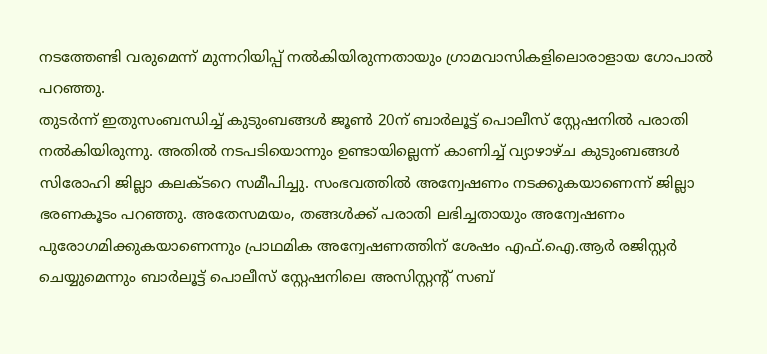നടത്തേണ്ടി വരുമെന്ന് മുന്നറിയിപ്പ് നൽകിയിരുന്നതായും ഗ്രാമവാസികളിലൊരാളായ ഗോപാൽ പറഞ്ഞു.
തുടർന്ന് ഇതുസംബന്ധിച്ച് കുടുംബങ്ങൾ ജൂൺ 20ന് ബാർലൂട്ട് പൊലീസ് സ്റ്റേഷനിൽ പരാതി നൽകിയിരുന്നു. അതിൽ നടപടിയൊന്നും ഉണ്ടായില്ലെന്ന് കാണിച്ച് വ്യാഴാഴ്ച കുടുംബങ്ങൾ സിരോഹി ജില്ലാ കലക്ടറെ സമീപിച്ചു. സംഭവത്തിൽ അന്വേഷണം നടക്കുകയാണെന്ന് ജില്ലാ ഭരണകൂടം പറഞ്ഞു. അതേസമയം, തങ്ങൾക്ക് പരാതി ലഭിച്ചതായും അന്വേഷണം പുരോഗമിക്കുകയാണെന്നും പ്രാഥമിക അന്വേഷണത്തിന് ശേഷം എഫ്.ഐ.ആർ രജിസ്റ്റർ ചെയ്യുമെന്നും ബാർലൂട്ട് പൊലീസ് സ്റ്റേഷനിലെ അസിസ്റ്റന്റ് സബ്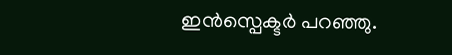ഇൻസ്പെക്ടർ പറഞ്ഞു.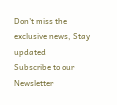Don't miss the exclusive news, Stay updated
Subscribe to our Newsletter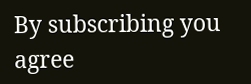By subscribing you agree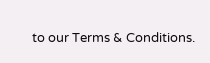to our Terms & Conditions.